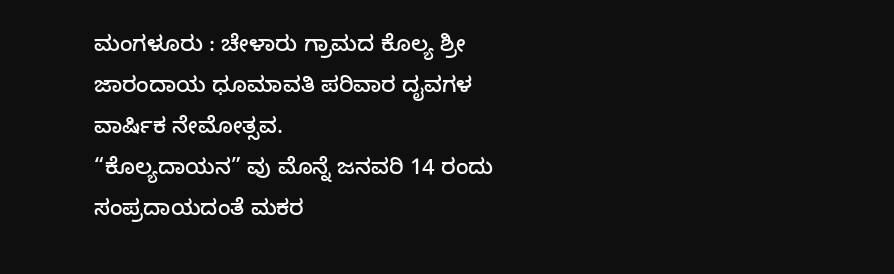ಮಂಗಳೂರು : ಚೇಳಾರು ಗ್ರಾಮದ ಕೊಲ್ಯ ಶ್ರೀ ಜಾರಂದಾಯ ಧೂಮಾವತಿ ಪರಿವಾರ ದೖವಗಳ ವಾರ್ಷಿಕ ನೇಮೋತ್ಸವ.
“ಕೊಲ್ಯದಾಯನ” ವು ಮೊನ್ನೆ ಜನವರಿ 14 ರಂದು ಸಂಪ್ರದಾಯದಂತೆ ಮಕರ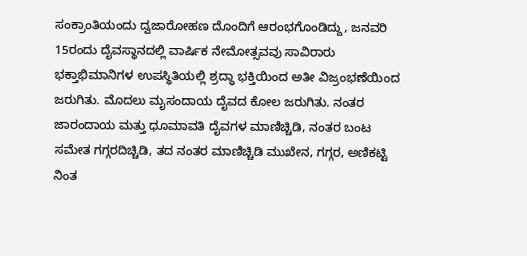ಸಂಕ್ರಾಂತಿಯಂದು ದ್ವಜಾರೋಹಣ ದೊಂದಿಗೆ ಆರಂಭಗೊಂಡಿದ್ದು, ಜನವರಿ 15ರಂದು ದೈವಸ್ಥಾನದಲ್ಲಿ ವಾರ್ಷಿಕ ನೇಮೋತ್ಸವವು ಸಾವಿರಾರು ಭಕ್ತಾಭಿಮಾನಿಗಳ ಉಪಸ್ಥಿತಿಯಲ್ಲಿ ಶ್ರದ್ಧಾ ಭಕ್ತಿಯಿಂದ ಅತೀ ವಿಜ್ರಂಭಣೆಯಿಂದ ಜರುಗಿತು. ಮೊದಲು ಮೖಸಂದಾಯ ದೈವದ ಕೋಲ ಜರುಗಿತು. ನಂತರ ಜಾರಂದಾಯ ಮತ್ತು ಧೂಮಾವತಿ ದೈವಗಳ ಮಾಣಿಚ್ಚಿಡಿ, ನಂತರ ಬಂಟ ಸಮೇತ ಗಗ್ಗರದಿಚ್ಚಿಡಿ, ತದ ನಂತರ ಮಾಣಿಚ್ಚಿಡಿ ಮುಖೇನ, ಗಗ್ಗರ, ಅಣಿಕಟ್ಟಿ ನಿಂತ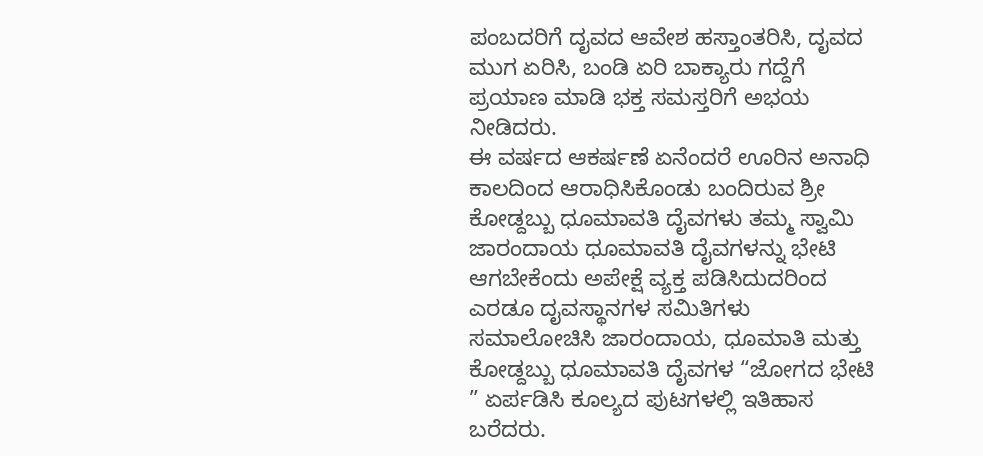ಪಂಬದರಿಗೆ ದೖವದ ಆವೇಶ ಹಸ್ತಾಂತರಿಸಿ, ದೖವದ ಮುಗ ಏರಿಸಿ, ಬಂಡಿ ಏರಿ ಬಾಕ್ಯಾರು ಗದ್ದೆಗೆ ಪ್ರಯಾಣ ಮಾಡಿ ಭಕ್ತ ಸಮಸ್ತರಿಗೆ ಅಭಯ ನೀಡಿದರು.
ಈ ವರ್ಷದ ಆಕರ್ಷಣೆ ಏನೆಂದರೆ ಊರಿನ ಅನಾಧಿ ಕಾಲದಿಂದ ಆರಾಧಿಸಿಕೊಂಡು ಬಂದಿರುವ ಶ್ರೀ ಕೋಡ್ದಬ್ಬು ಧೂಮಾವತಿ ದೈವಗಳು ತಮ್ಮ ಸ್ವಾಮಿ ಜಾರಂದಾಯ ಧೂಮಾವತಿ ದೈವಗಳನ್ನು ಭೇಟಿ ಆಗಬೇಕೆಂದು ಅಪೇಕ್ಷೆ ವ್ಯಕ್ತ ಪಡಿಸಿದುದರಿಂದ ಎರಡೂ ದೖವಸ್ಥಾನಗಳ ಸಮಿತಿಗಳು ಸಮಾಲೋಚಿಸಿ ಜಾರಂದಾಯ, ಧೂಮಾತಿ ಮತ್ತು ಕೋಡ್ದಬ್ಬು ಧೂಮಾವತಿ ದೈವಗಳ “ಜೋಗದ ಭೇಟಿ ” ಏರ್ಪಡಿಸಿ ಕೂಲ್ಯದ ಪುಟಗಳಲ್ಲಿ ಇತಿಹಾಸ ಬರೆದರು.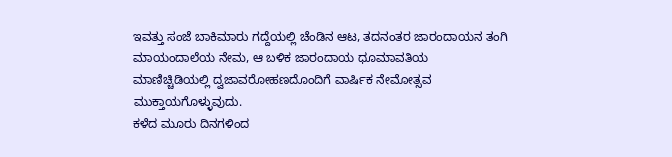ಇವತ್ತು ಸಂಜೆ ಬಾಕಿಮಾರು ಗದ್ದೆಯಲ್ಲಿ ಚೆಂಡಿನ ಆಟ, ತದನಂತರ ಜಾರಂದಾಯನ ತಂಗಿ ಮಾಯಂದಾಲೆಯ ನೇಮ, ಆ ಬಳಿಕ ಜಾರಂದಾಯ ಧೂಮಾವತಿಯ ಮಾಣಿಚ್ಚಿಡಿಯಲ್ಲಿ ದ್ವಜಾವರೋಹಣದೊಂದಿಗೆ ವಾರ್ಷಿಕ ನೇಮೋತ್ಸವ ಮುಕ್ತಾಯಗೊಳ್ಳುವುದು.
ಕಳೆದ ಮೂರು ದಿನಗಳಿಂದ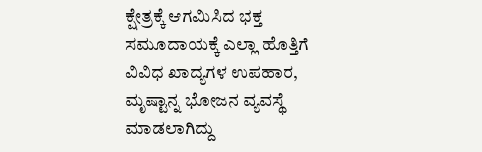ಕ್ಷೇತ್ರಕ್ಕೆ ಆಗಮಿಸಿದ ಭಕ್ತ ಸಮೂದಾಯಕ್ಕೆ ಎಲ್ಲಾ ಹೊತ್ತಿಗೆ ವಿವಿಧ ಖಾದ್ಯಗಳ ಉಪಹಾರ, ಮೃಷ್ಟಾನ್ನ ಭೋಜನ ವ್ಯವಸ್ಥೆ ಮಾಡಲಾಗಿದ್ದು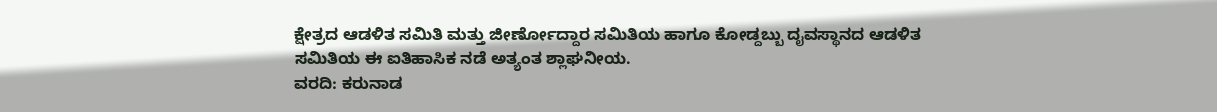ಕ್ಷೇತ್ರದ ಆಡಳಿತ ಸಮಿತಿ ಮತ್ತು ಜೀರ್ಣೋದ್ದಾರ ಸಮಿತಿಯ ಹಾಗೂ ಕೋಡ್ದಬ್ಬು ದೖವಸ್ಥಾನದ ಆಡಳಿತ ಸಮಿತಿಯ ಈ ಐತಿಹಾಸಿಕ ನಡೆ ಅತ್ಯಂತ ಶ್ಲಾಘನೀಯ.
ವರದಿ: ಕರುನಾಡ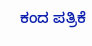ಕಂದ ಪತ್ರಿಕೆ